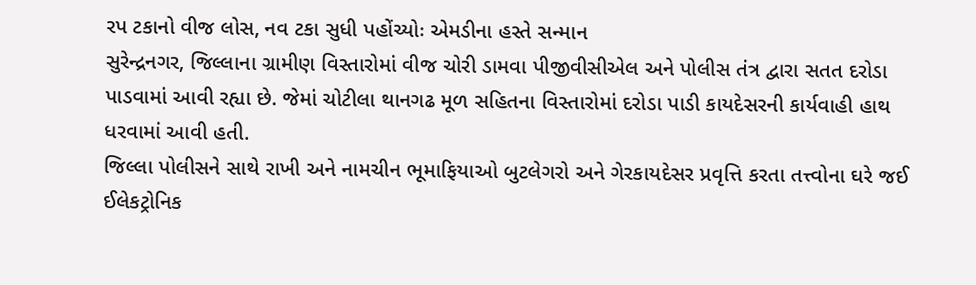રપ ટકાનો વીજ લોસ, નવ ટકા સુધી પહોંચ્યોઃ એમડીના હસ્તે સન્માન
સુરેન્દ્રનગર, જિલ્લાના ગ્રામીણ વિસ્તારોમાં વીજ ચોરી ડામવા પીજીવીસીએલ અને પોલીસ તંત્ર દ્વારા સતત દરોડા પાડવામાં આવી રહ્યા છે. જેમાં ચોટીલા થાનગઢ મૂળ સહિતના વિસ્તારોમાં દરોડા પાડી કાયદેસરની કાર્યવાહી હાથ ધરવામાં આવી હતી.
જિલ્લા પોલીસને સાથે રાખી અને નામચીન ભૂમાફિયાઓ બુટલેગરો અને ગેરકાયદેસર પ્રવૃત્તિ કરતા તત્ત્વોના ઘરે જઈ ઈલેકટ્રોનિક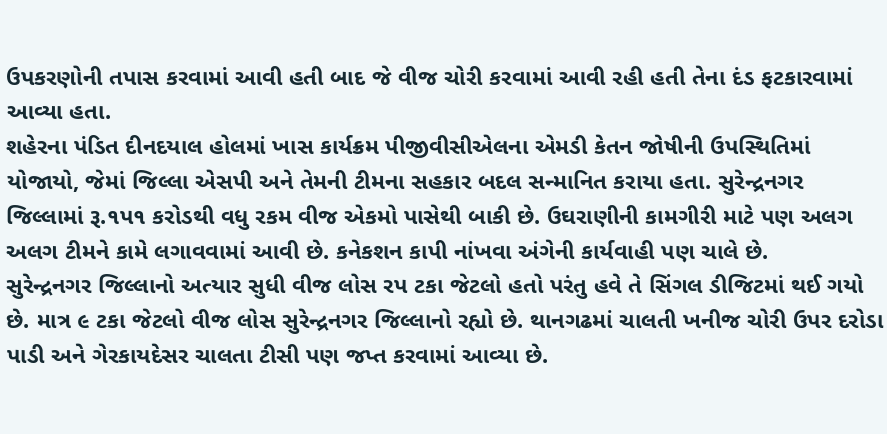ઉપકરણોની તપાસ કરવામાં આવી હતી બાદ જે વીજ ચોરી કરવામાં આવી રહી હતી તેના દંડ ફટકારવામાં આવ્યા હતા.
શહેરના પંડિત દીનદયાલ હોલમાં ખાસ કાર્યક્રમ પીજીવીસીએલના એમડી કેતન જોષીની ઉપસ્થિતિમાં યોજાયો, જેમાં જિલ્લા એસપી અને તેમની ટીમના સહકાર બદલ સન્માનિત કરાયા હતા. સુરેન્દ્રનગર જિલ્લામાં રૂ.૧પ૧ કરોડથી વધુ રકમ વીજ એકમો પાસેથી બાકી છે. ઉઘરાણીની કામગીરી માટે પણ અલગ અલગ ટીમને કામે લગાવવામાં આવી છે. કનેકશન કાપી નાંખવા અંગેની કાર્યવાહી પણ ચાલે છે.
સુરેન્દ્રનગર જિલ્લાનો અત્યાર સુધી વીજ લોસ રપ ટકા જેટલો હતો પરંતુ હવે તે સિંગલ ડીજિટમાં થઈ ગયો છે. માત્ર ૯ ટકા જેટલો વીજ લોસ સુરેન્દ્રનગર જિલ્લાનો રહ્યો છે. થાનગઢમાં ચાલતી ખનીજ ચોરી ઉપર દરોડા પાડી અને ગેરકાયદેસર ચાલતા ટીસી પણ જપ્ત કરવામાં આવ્યા છે.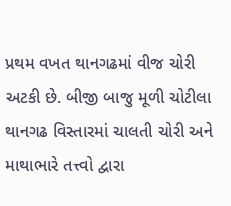પ્રથમ વખત થાનગઢમાં વીજ ચોરી અટકી છે. બીજી બાજુ મૂળી ચોટીલા થાનગઢ વિસ્તારમાં ચાલતી ચોરી અને માથાભારે તત્ત્વો દ્વારા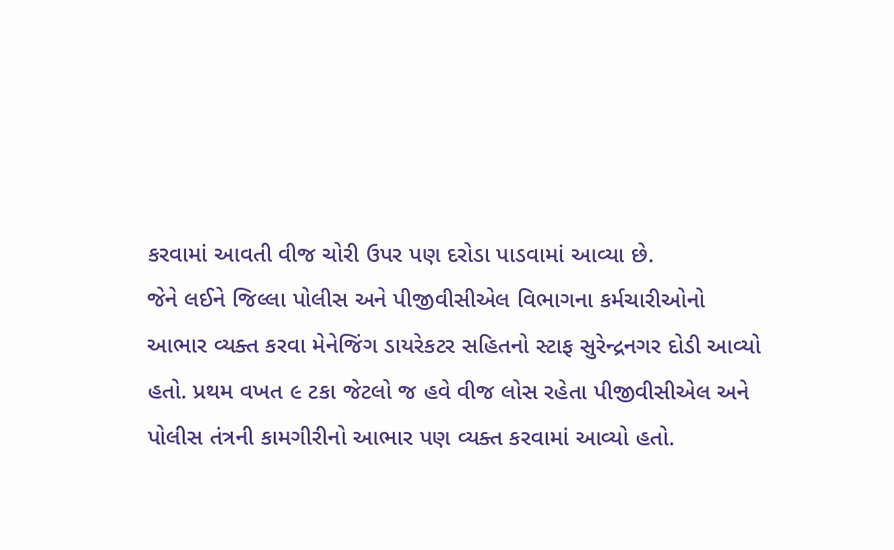કરવામાં આવતી વીજ ચોરી ઉપર પણ દરોડા પાડવામાં આવ્યા છે.
જેને લઈને જિલ્લા પોલીસ અને પીજીવીસીએલ વિભાગના કર્મચારીઓનો આભાર વ્યક્ત કરવા મેનેજિંગ ડાયરેકટર સહિતનો સ્ટાફ સુરેન્દ્રનગર દોડી આવ્યો હતો. પ્રથમ વખત ૯ ટકા જેટલો જ હવે વીજ લોસ રહેતા પીજીવીસીએલ અને પોલીસ તંત્રની કામગીરીનો આભાર પણ વ્યક્ત કરવામાં આવ્યો હતો.